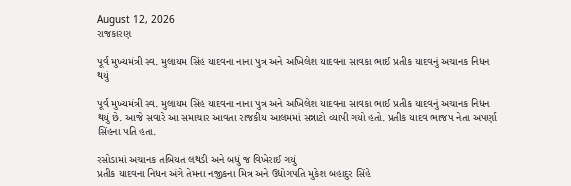August 12, 2026
રાજકારણ

પૂર્વ મુખ્યમંત્રી સ્વ. મુલાયમ સિંહ યાદવના નાના પુત્ર અને અખિલેશ યાદવના સાવકા ભાઈ પ્રતીક યાદવનું અચાનક નિધન થયું

પૂર્વ મુખ્યમંત્રી સ્વ. મુલાયમ સિંહ યાદવના નાના પુત્ર અને અખિલેશ યાદવના સાવકા ભાઈ પ્રતીક યાદવનું અચાનક નિધન થયું છે. આજે સવારે આ સમાચાર આવતા રાજકીય આલમમાં સન્નાટો વ્યાપી ગયો હતો. પ્રતીક યાદવ ભાજપ નેતા અપર્ણા સિંહના પતિ હતા.

રસોડામાં અચાનક તબિયત લથડી અને બધું જ વિખેરાઈ ગયું
પ્રતીક યાદવના નિધન અંગે તેમના નજીકના મિત્ર અને ઉદ્યોગપતિ મુકેશ બહાદુર સિંહે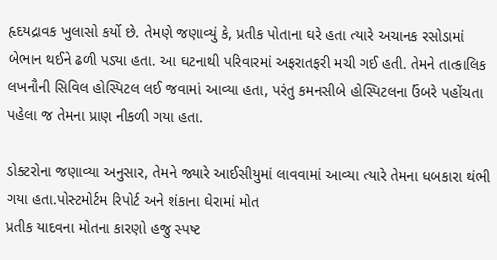હૃદયદ્રાવક ખુલાસો કર્યો છે. તેમણે જણાવ્યું કે, પ્રતીક પોતાના ઘરે હતા ત્યારે અચાનક રસોડામાં બેભાન થઈને ઢળી પડ્યા હતા. આ ઘટનાથી પરિવારમાં અફરાતફરી મચી ગઈ હતી. તેમને તાત્કાલિક લખનૌની સિવિલ હોસ્પિટલ લઈ જવામાં આવ્યા હતા, પરંતુ કમનસીબે હોસ્પિટલના ઉંબરે પહોંચતા પહેલા જ તેમના પ્રાણ નીકળી ગયા હતા.

ડોક્ટરોના જણાવ્યા અનુસાર, તેમને જ્યારે આઈસીયુમાં લાવવામાં આવ્યા ત્યારે તેમના ધબકારા થંભી ગયા હતા.પોસ્ટમોર્ટમ રિપોર્ટ અને શંકાના ઘેરામાં મોત
પ્રતીક યાદવના મોતના કારણો હજુ સ્પષ્ટ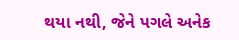થયા નથી, જેને પગલે અનેક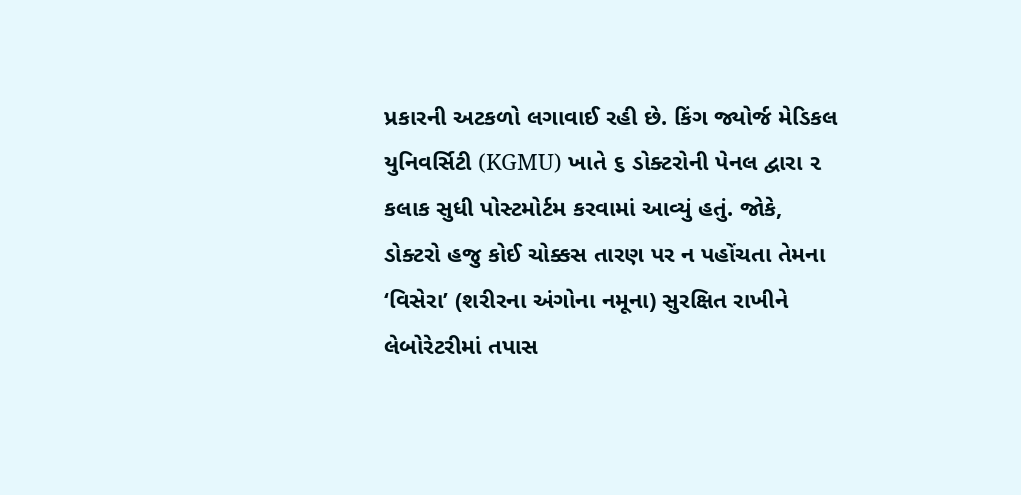પ્રકારની અટકળો લગાવાઈ રહી છે. કિંગ જ્યોર્જ મેડિકલ યુનિવર્સિટી (KGMU) ખાતે ૬ ડોક્ટરોની પેનલ દ્વારા ૨ કલાક સુધી પોસ્ટમોર્ટમ કરવામાં આવ્યું હતું. જોકે, ડોક્ટરો હજુ કોઈ ચોક્કસ તારણ પર ન પહોંચતા તેમના ‘વિસેરા’ (શરીરના અંગોના નમૂના) સુરક્ષિત રાખીને લેબોરેટરીમાં તપાસ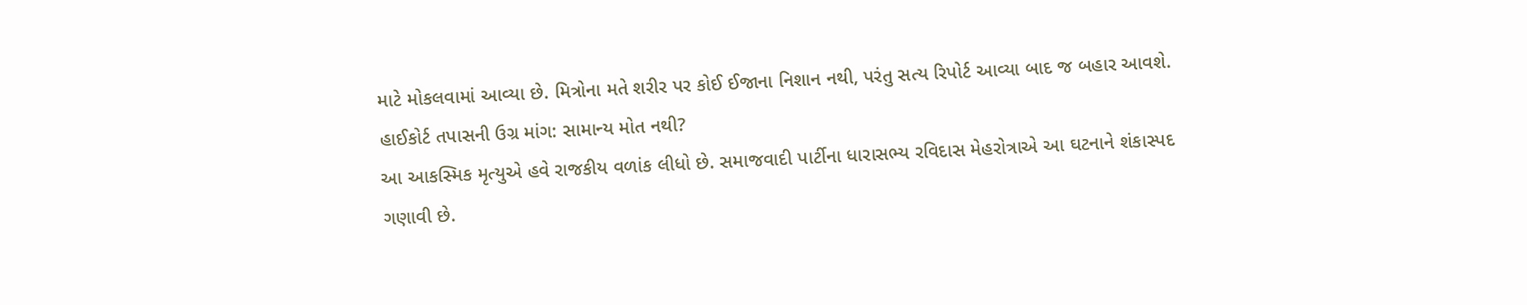માટે મોકલવામાં આવ્યા છે. મિત્રોના મતે શરીર પર કોઈ ઈજાના નિશાન નથી, પરંતુ સત્ય રિપોર્ટ આવ્યા બાદ જ બહાર આવશે.
હાઈકોર્ટ તપાસની ઉગ્ર માંગ: સામાન્ય મોત નથી?
આ આકસ્મિક મૃત્યુએ હવે રાજકીય વળાંક લીધો છે. સમાજવાદી પાર્ટીના ધારાસભ્ય રવિદાસ મેહરોત્રાએ આ ઘટનાને શંકાસ્પદ ગણાવી છે.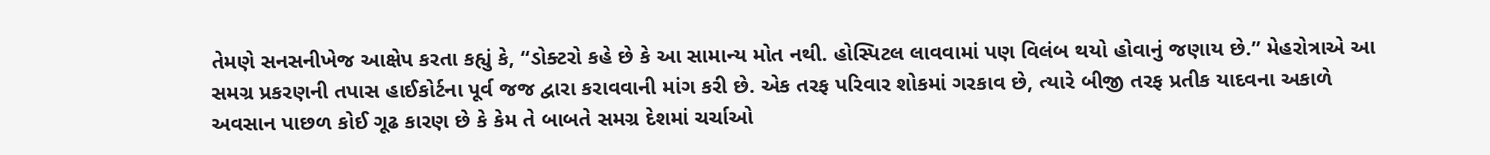તેમણે સનસનીખેજ આક્ષેપ કરતા કહ્યું કે, “ડોક્ટરો કહે છે કે આ સામાન્ય મોત નથી. હોસ્પિટલ લાવવામાં પણ વિલંબ થયો હોવાનું જણાય છે.” મેહરોત્રાએ આ સમગ્ર પ્રકરણની તપાસ હાઈકોર્ટના પૂર્વ જજ દ્વારા કરાવવાની માંગ કરી છે. એક તરફ પરિવાર શોકમાં ગરકાવ છે, ત્યારે બીજી તરફ પ્રતીક યાદવના અકાળે અવસાન પાછળ કોઈ ગૂઢ કારણ છે કે કેમ તે બાબતે સમગ્ર દેશમાં ચર્ચાઓ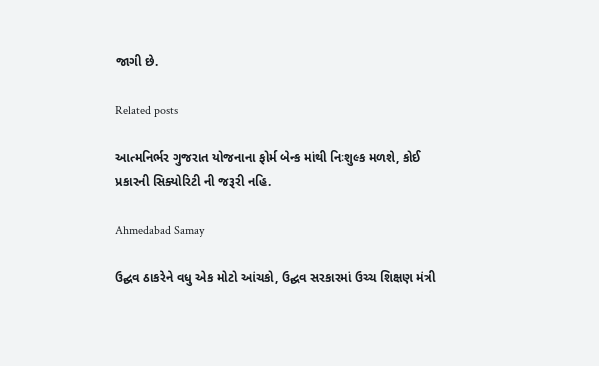જાગી છે.

Related posts

આત્મનિર્ભર ગુજરાત યોજનાના ફોર્મ બેન્ક માંથી નિઃશુલ્ક મળશે, કોઈ પ્રકારની સિક્યોરિટી ની જરૂરી નહિ.

Ahmedabad Samay

ઉદ્ઘવ ઠાકરેને વધુ એક મોટો આંચકો, ઉદ્ઘવ સરકારમાં ઉચ્ચ શિક્ષણ મંત્રી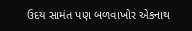ઉદય સામંત પણ બળવાખોર એકનાથ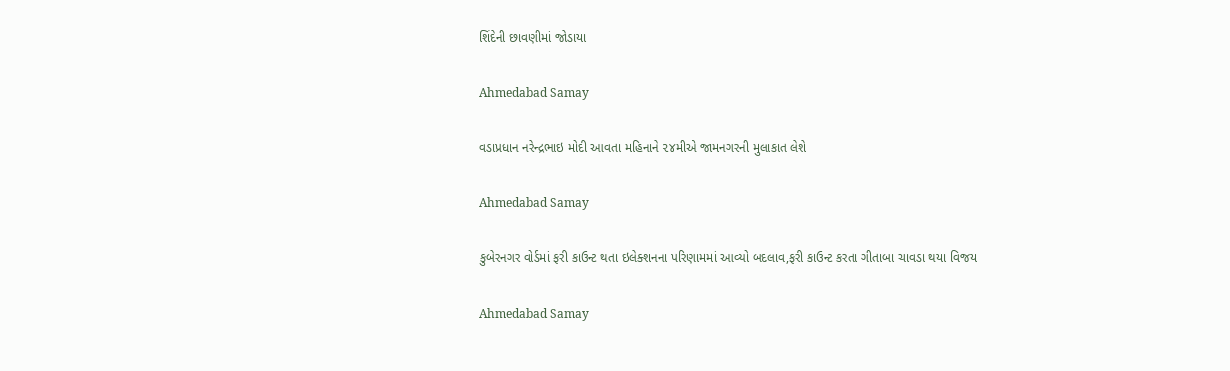શિંદેની છાવણીમાં જોડાયા

Ahmedabad Samay

વડાપ્રધાન નરેન્દ્રભાઇ મોદી આવતા મહિનાને ૨૪મીએ જામનગરની મુલાકાત લેશે

Ahmedabad Samay

કુબેરનગર વોર્ડમાં ફરી કાઉન્ટ થતા ઇલેક્શનના પરિણામમાં આવ્યો બદલાવ,ફરી કાઉન્ટ કરતા ગીતાબા ચાવડા થયા વિજય

Ahmedabad Samay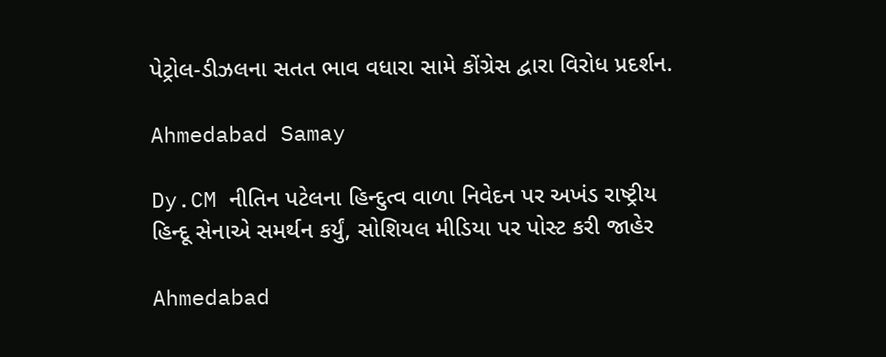પેટ્રોલ-ડીઝલના સતત ભાવ વધારા સામે કોંગ્રેસ દ્વારા વિરોધ પ્રદર્શન.

Ahmedabad Samay

Dy.CM નીતિન પટેલના હિન્દુત્વ વાળા નિવેદન પર અખંડ રાષ્ટ્રીય હિન્દૂ સેનાએ સમર્થન કર્યું, સોશિયલ મીડિયા પર પોસ્ટ કરી જાહેર

Ahmedabad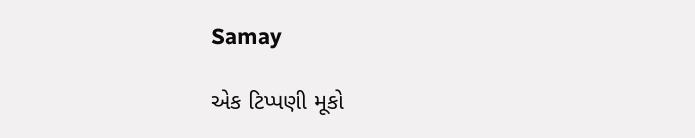Samay

એક ટિપ્પણી મૂકો